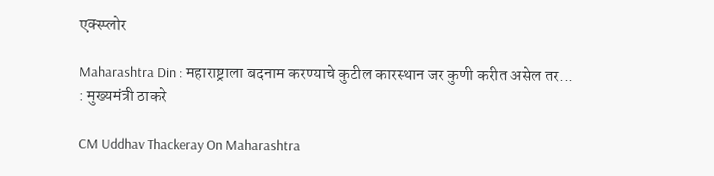एक्स्प्लोर

Maharashtra Din : महाराष्ट्राला बदनाम करण्याचे कुटील कारस्थान जर कुणी करीत असेल तर... : मुख्यमंत्री ठाकरे

CM Uddhav Thackeray On Maharashtra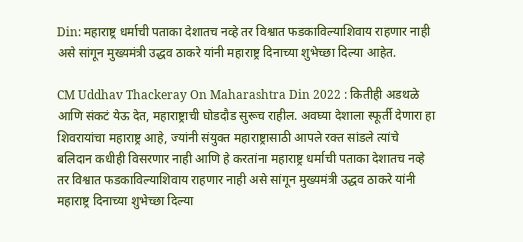Din: महाराष्ट्र धर्माची पताका देशातच नव्हे तर विश्वात फडकाविल्याशिवाय राहणार नाही असे सांगून मुख्यमंत्री उद्धव ठाकरे यांनी महाराष्ट्र दिनाच्या शुभेच्छा दिल्या आहेत.

CM Uddhav Thackeray On Maharashtra Din 2022 : कितीही अडथळे आणि संकटं येऊ देत, महाराष्ट्राची घोडदौड सुरूच राहील. अवघ्या देशाला स्फूर्ती देणारा हा शिवरायांचा महाराष्ट्र आहे, ज्यांनी संयुक्त महाराष्ट्रासाठी आपले रक्त सांडले त्यांचे बलिदान कधीही विसरणार नाही आणि हे करतांना महाराष्ट्र धर्माची पताका देशातच नव्हे तर विश्वात फडकाविल्याशिवाय राहणार नाही असे सांगून मुख्यमंत्री उद्धव ठाकरे यांनी महाराष्ट्र दिनाच्या शुभेच्छा दिल्या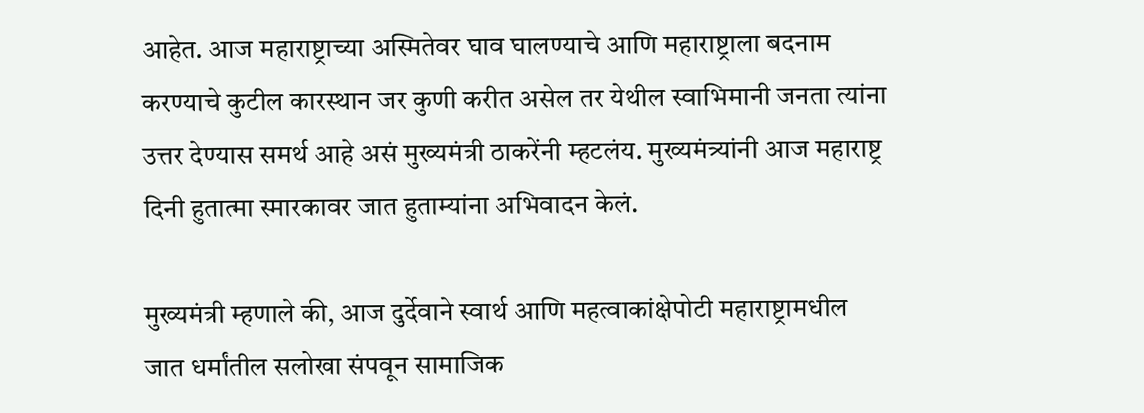आहेत. आज महाराष्ट्राच्या अस्मितेवर घाव घालण्याचे आणि महाराष्ट्राला बदनाम करण्याचे कुटील कारस्थान जर कुणी करीत असेल तर येथील स्वाभिमानी जनता त्यांना उत्तर देण्यास समर्थ आहे असं मुख्यमंत्री ठाकरेंनी म्हटलंय. मुख्यमंत्र्यांनी आज महाराष्ट्र दिनी हुतात्मा स्मारकावर जात हुताम्यांना अभिवादन केलं.

मुख्यमंत्री म्हणाले की, आज दुर्देवाने स्वार्थ आणि महत्वाकांक्षेपोटी महाराष्ट्रामधील जात धर्मांतील सलोखा संपवून सामाजिक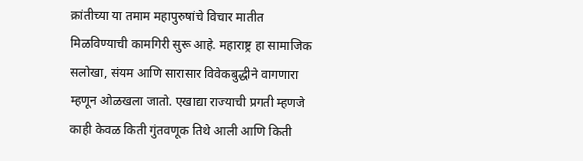क्रांतीच्या या तमाम महापुरुषांचे विचार मातीत मिळविण्याची कामगिरी सुरू आहे. महाराष्ट्र हा सामाजिक सलोखा, संयम आणि सारासार विवेकबुद्धीने वागणारा म्हणून ओळखला जातो. एखाद्या राज्याची प्रगती म्हणजे काही केवळ किती गुंतवणूक तिथे आली आणि किती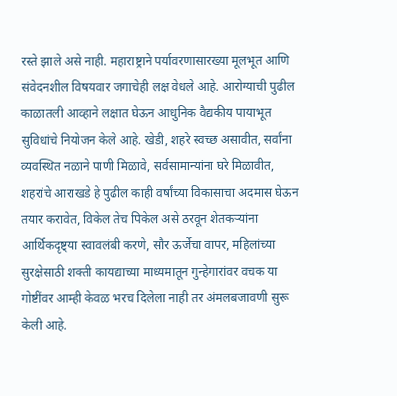रस्ते झाले असे नाही. महाराष्ट्राने पर्यावरणासारख्या मूलभूत आणि संवेदनशील विषयवार जगाचेही लक्ष वेधले आहे. आरोग्याची पुढील काळातली आव्हाने लक्षात घेऊन आधुनिक वैद्यकीय पायाभूत सुविधांचे नियोजन केले आहे. खेडी, शहरे स्वच्छ असावीत, सर्वांना व्यवस्थित नळाने पाणी मिळावे, सर्वसामान्यांना घरे मिळावीत, शहरांचे आराखडे हे पुढील काही वर्षांच्या विकासाचा अदमास घेऊन तयार करावेत, विकेल तेच पिकेल असे ठरवून शेतकऱ्यांना आर्थिकदृष्ट्या स्वावलंबी करणे, सौर ऊर्जेचा वापर, महिलांच्या सुरक्षेसाठी शक्ती कायद्याच्या माध्यमातून गुन्हेगारांवर वचक या गोष्टींवर आम्ही केवळ भरच दिलेला नाही तर अंमलबजावणी सुरू केली आहे.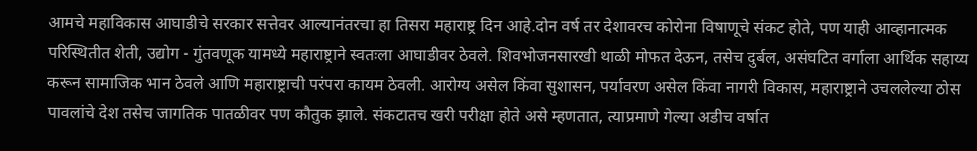आमचे महाविकास आघाडीचे सरकार सत्तेवर आल्यानंतरचा हा तिसरा महाराष्ट्र दिन आहे.दोन वर्ष तर देशावरच कोरोना विषाणूचे संकट होते, पण याही आव्हानात्मक परिस्थितीत शेती, उद्योग - गुंतवणूक यामध्ये महाराष्ट्राने स्वतःला आघाडीवर ठेवले. शिवभोजनसारखी थाळी मोफत देऊन, तसेच दुर्बल, असंघटित वर्गाला आर्थिक सहाय्य करून सामाजिक भान ठेवले आणि महाराष्ट्राची परंपरा कायम ठेवली. आरोग्य असेल किंवा सुशासन, पर्यावरण असेल किंवा नागरी विकास, महाराष्ट्राने उचललेल्या ठोस पावलांचे देश तसेच जागतिक पातळीवर पण कौतुक झाले. संकटातच खरी परीक्षा होते असे म्हणतात, त्याप्रमाणे गेल्या अडीच वर्षात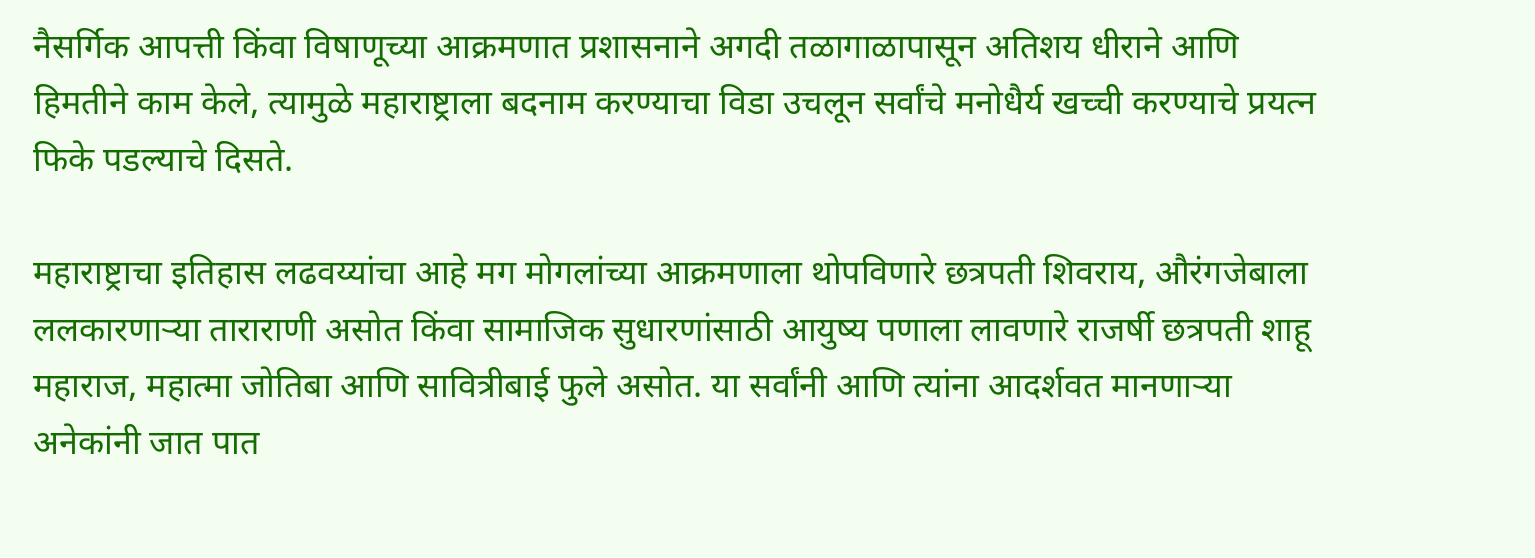नैसर्गिक आपत्ती किंवा विषाणूच्या आक्रमणात प्रशासनाने अगदी तळागाळापासून अतिशय धीराने आणि हिमतीने काम केले, त्यामुळे महाराष्ट्राला बदनाम करण्याचा विडा उचलून सर्वांचे मनोधैर्य खच्ची करण्याचे प्रयत्न फिके पडल्याचे दिसते.

महाराष्ट्राचा इतिहास लढवय्यांचा आहे मग मोगलांच्या आक्रमणाला थोपविणारे छत्रपती शिवराय, औरंगजेबाला ललकारणाऱ्या ताराराणी असोत किंवा सामाजिक सुधारणांसाठी आयुष्य पणाला लावणारे राजर्षी छत्रपती शाहू महाराज, महात्मा जोतिबा आणि सावित्रीबाई फुले असोत. या सर्वांनी आणि त्यांना आदर्शवत मानणाऱ्या अनेकांनी जात पात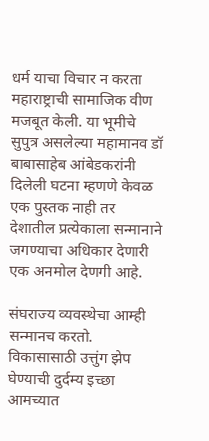धर्म याचा विचार न करता महाराष्ट्राची सामाजिक वीण मजबूत केली. या भूमीचे सुपुत्र असलेल्या महामानव डॉ बाबासाहेब आंबेडकरांनी दिलेली घटना म्हणणे केवळ एक पुस्तक नाही तर देशातील प्रत्येकाला सन्मानाने जगण्याचा अधिकार देणारी एक अनमोल देणगी आहे.

संघराज्य व्यवस्थेचा आम्ही सन्मानच करतो. विकासासाठी उत्तुंग झेप घेण्याची दुर्दम्य इच्छा आमच्यात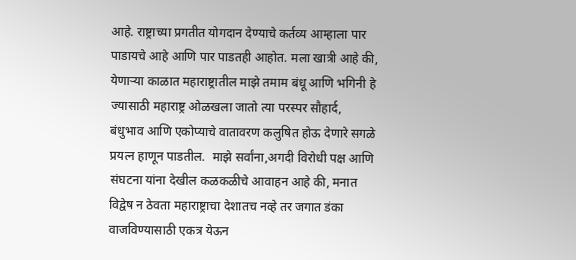आहे. राष्ट्राच्या प्रगतीत योगदान देण्याचे कर्तव्य आम्हाला पार पाडायचे आहे आणि पार पाडतही आहोत. मला खात्री आहे की, येणाऱ्या काळात महाराष्ट्रातील माझे तमाम बंधू आणि भगिनी हे ज्यासाठी महाराष्ट्र ओळखला जातो त्या परस्पर सौहार्द, बंधुभाव आणि एकोप्याचे वातावरण कलुषित होऊ देणारे सगळे प्रयत्न हाणून पाडतील.  माझे सर्वांना,अगदी विरोधी पक्ष आणि संघटना यांना देखील कळकळीचे आवाहन आहे की, मनात विद्वेष न ठेवता महाराष्ट्राचा देशातच नव्हे तर जगात डंका वाजविण्यासाठी एकत्र येऊन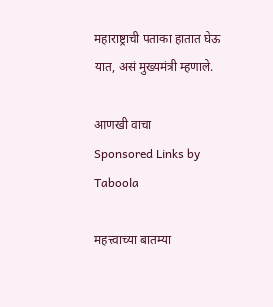महाराष्ट्राची पताका हातात घेऊ यात, असं मुख्यमंत्री म्हणाले.

आणखी वाचा
Sponsored Links by Taboola

महत्त्वाच्या बातम्या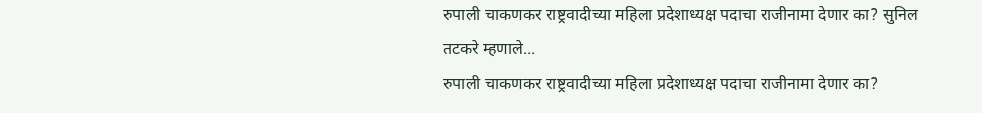रुपाली चाकणकर राष्ट्रवादीच्या महिला प्रदेशाध्यक्ष पदाचा राजीनामा देणार का? सुनिल तटकरे म्हणाले...
रुपाली चाकणकर राष्ट्रवादीच्या महिला प्रदेशाध्यक्ष पदाचा राजीनामा देणार का?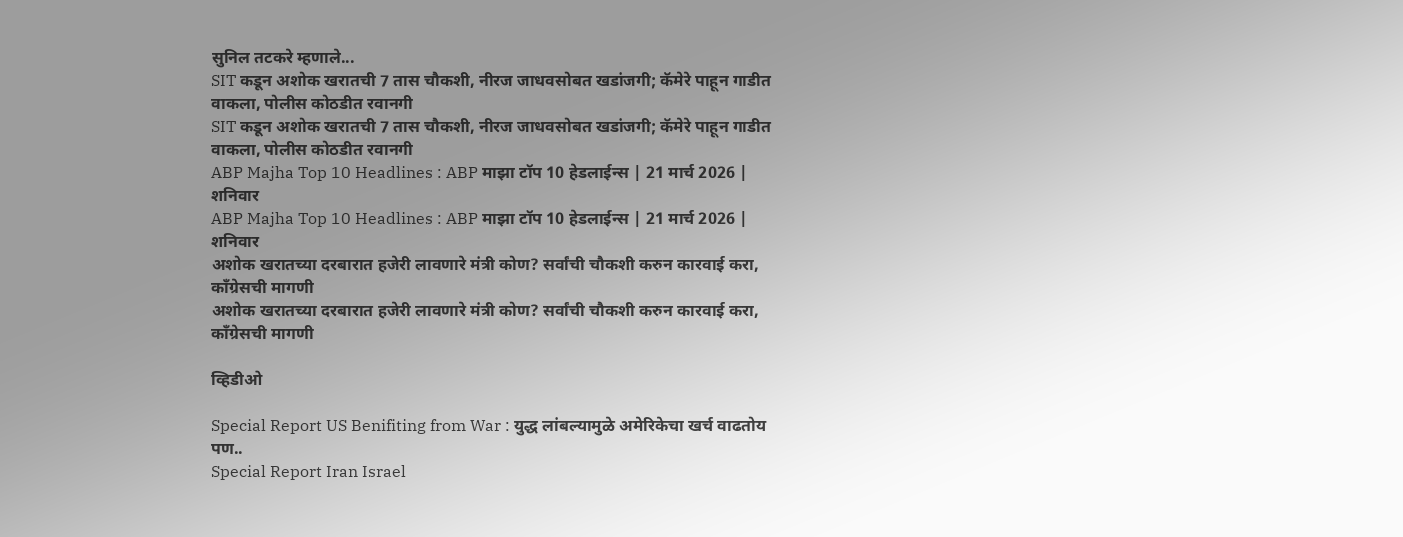सुनिल तटकरे म्हणाले...
SIT कडून अशोक खरातची 7 तास चौकशी, नीरज जाधवसोबत खडांजगी; कॅमेरे पाहून गाडीत वाकला, पोलीस कोठडीत रवानगी
SIT कडून अशोक खरातची 7 तास चौकशी, नीरज जाधवसोबत खडांजगी; कॅमेरे पाहून गाडीत वाकला, पोलीस कोठडीत रवानगी
ABP Majha Top 10 Headlines : ABP माझा टॉप 10 हेडलाईन्स | 21 मार्च 2026 | शनिवार
ABP Majha Top 10 Headlines : ABP माझा टॉप 10 हेडलाईन्स | 21 मार्च 2026 | शनिवार
अशोक खरातच्या दरबारात हजेरी लावणारे मंत्री कोण? सर्वांची चौकशी करुन कारवाई करा, काँग्रेसची मागणी
अशोक खरातच्या दरबारात हजेरी लावणारे मंत्री कोण? सर्वांची चौकशी करुन कारवाई करा, काँग्रेसची मागणी

व्हिडीओ

Special Report US Benifiting from War : युद्ध लांबल्यामुळे अमेरिकेचा खर्च वाढतोय पण..
Special Report Iran Israel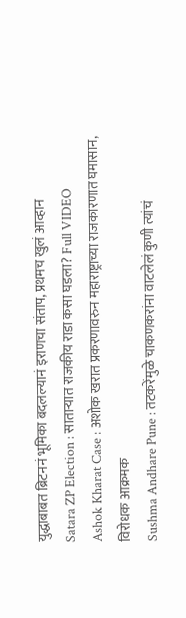युद्धाबाबत ब्रिटननं भूमिका बदलल्यानं इराणचा संताप, प्रथमच खुलं आव्हान
Satara ZP Election : साताऱ्यात राजकीय राडा कसा घडला? Full VIDEO
Ashok Kharat Case : अशोक खरात प्रकरणावरुन महाराष्ट्राच्या राजकारणात घमासान, विरोधक आक्रमक
Sushma Andhare Pune : तटकरेंमुळे चाकणकरांना वाटलेलं कुणी त्यांचं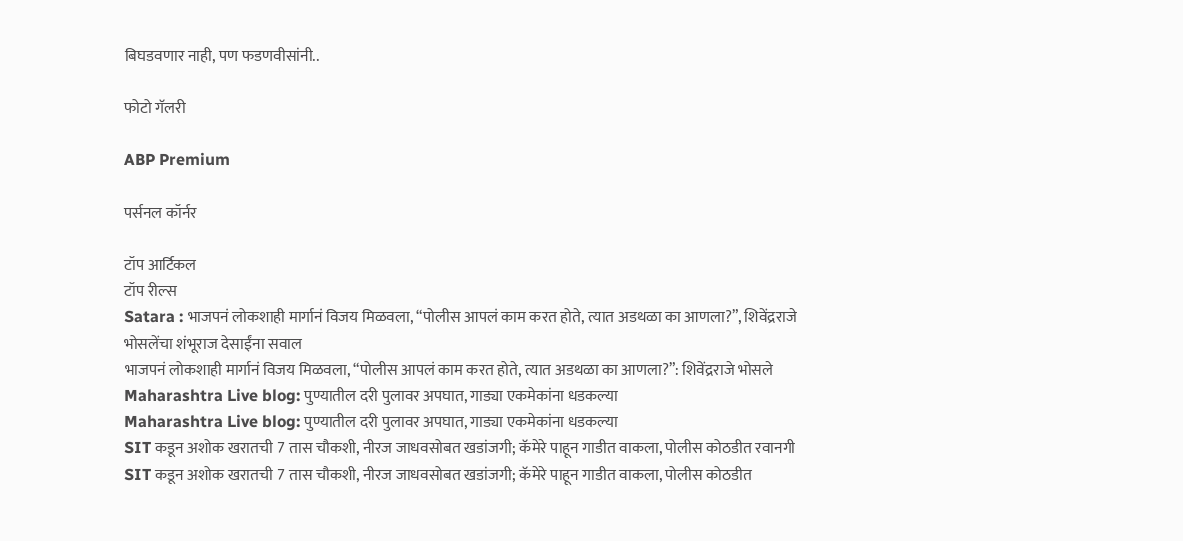बिघडवणार नाही, पण फडणवीसांनी..

फोटो गॅलरी

ABP Premium

पर्सनल कॉर्नर

टॉप आर्टिकल
टॉप रील्स
Satara : भाजपनं लोकशाही मार्गानं विजय मिळवला, “पोलीस आपलं काम करत होते, त्यात अडथळा का आणला?”, शिवेंद्रराजे भोसलेंचा शंभूराज देसाईंना सवाल
भाजपनं लोकशाही मार्गानं विजय मिळवला, “पोलीस आपलं काम करत होते, त्यात अडथळा का आणला?”: शिवेंद्रराजे भोसले
Maharashtra Live blog: पुण्यातील दरी पुलावर अपघात, गाड्या एकमेकांना धडकल्या
Maharashtra Live blog: पुण्यातील दरी पुलावर अपघात, गाड्या एकमेकांना धडकल्या
SIT कडून अशोक खरातची 7 तास चौकशी, नीरज जाधवसोबत खडांजगी; कॅमेरे पाहून गाडीत वाकला, पोलीस कोठडीत रवानगी
SIT कडून अशोक खरातची 7 तास चौकशी, नीरज जाधवसोबत खडांजगी; कॅमेरे पाहून गाडीत वाकला, पोलीस कोठडीत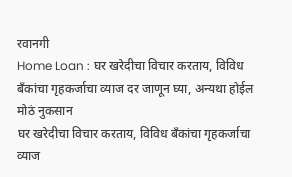रवानगी
Home Loan : घर खरेदीचा विचार करताय, विविध बँकांचा गृहकर्जाचा व्याज दर जाणून घ्या, अन्यथा होईल मोठं नुकसान
घर खरेदीचा विचार करताय, विविध बँकांचा गृहकर्जाचा व्याज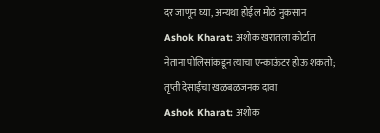दर जाणून घ्या, अन्यथा होईल मोठं नुकसान
Ashok Kharat: अशोक खरातला कोर्टात नेताना पोलिसांकडून त्याचा एन्काऊंटर होऊ शकतो; तृप्ती देसाईंचा खळबळजनक दावा
Ashok Kharat: अशोक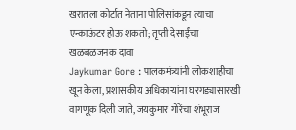खरातला कोर्टात नेताना पोलिसांकडून त्याचा एन्काऊंटर होऊ शकतो; तृप्ती देसाईंचा खळबळजनक दावा
Jaykumar Gore : पालकमंत्र्यांनी लोकशाहीचा खून केला, प्रशासकीय अधिकाऱ्यांना घरगड्यासारखी वागणूक दिली जाते, जयकुमार गोरेंचा शंभूराज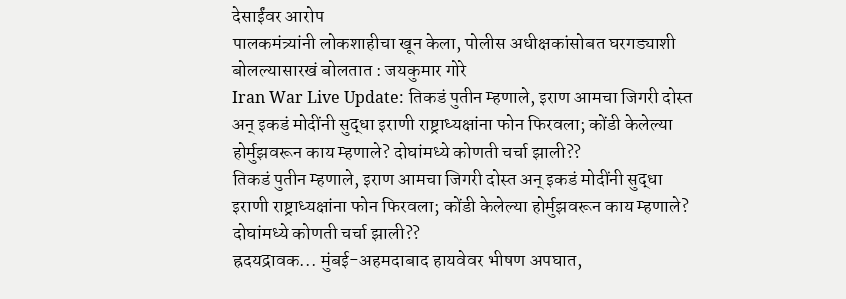देसाईंवर आरोप
पालकमंत्र्यांनी लोकशाहीचा खून केला, पोलीस अधीक्षकांसोबत घरगड्याशी बोलल्यासारखं बोलतात : जयकुमार गोरे
Iran War Live Update: तिकडं पुतीन म्हणाले, इराण आमचा जिगरी दोस्त अन् इकडं मोदींनी सुद्धा इराणी राष्ट्राध्यक्षांना फोन फिरवला; कोंडी केलेल्या होर्मुझवरून काय म्हणाले? दोघांमध्ये कोणती चर्चा झाली??
तिकडं पुतीन म्हणाले, इराण आमचा जिगरी दोस्त अन् इकडं मोदींनी सुद्धा इराणी राष्ट्राध्यक्षांना फोन फिरवला; कोंडी केलेल्या होर्मुझवरून काय म्हणाले? दोघांमध्ये कोणती चर्चा झाली??
ह्रदयद्रावक... मुंबई-अहमदाबाद हायवेवर भीषण अपघात,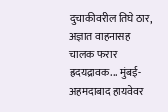दुचाकीवरील तिघे ठार, अज्ञात वाहनासह चालक फरार
ह्रदयद्रावक... मुंबई-अहमदाबाद हायवेवर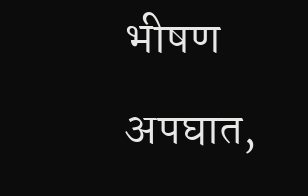भीषण अपघात,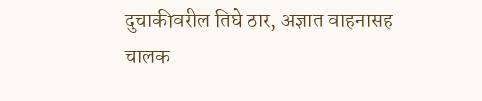दुचाकीवरील तिघे ठार, अज्ञात वाहनासह चालक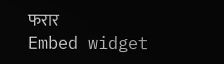फरार
Embed widget